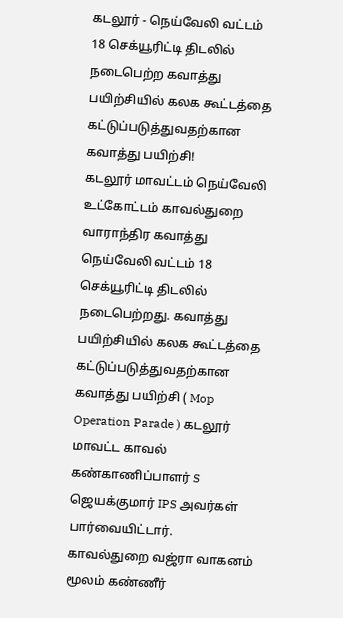கடலூர் - நெய்வேலி வட்டம் 18 செக்யூரிட்டி திடலில் நடைபெற்ற கவாத்து பயிற்சியில் கலக கூட்டத்தை கட்டுப்படுத்துவதற்கான கவாத்து பயிற்சி!
கடலூர் மாவட்டம் நெய்வேலி உட்கோட்டம் காவல்துறை வாராந்திர கவாத்து நெய்வேலி வட்டம் 18 செக்யூரிட்டி திடலில் நடைபெற்றது. கவாத்து பயிற்சியில் கலக கூட்டத்தை கட்டுப்படுத்துவதற்கான கவாத்து பயிற்சி ( Mop Operation Parade ) கடலூர் மாவட்ட காவல் கண்காணிப்பாளர் S ஜெயக்குமார் IPS அவர்கள் பார்வையிட்டார். காவல்துறை வஜ்ரா வாகனம் மூலம் கண்ணீர்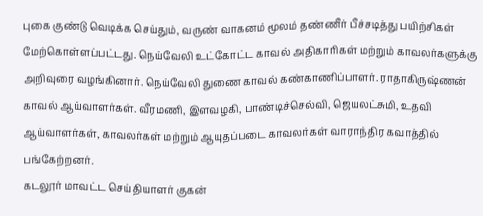புகை குண்டு வெடிக்க செய்தும், வருண் வாகனம் மூலம் தண்ணீர் பீச்சடித்து பயிற்சிகள் மேற்கொள்ளப்பட்டது. நெய்வேலி உட்கோட்ட காவல் அதிகாரிகள் மற்றும் காவலர்களுக்கு அறிவுரை வழங்கினார். நெய்வேலி துணை காவல் கண்காணிப்பாளர். ராதாகிருஷ்ணன் காவல் ஆய்வாளர்கள். வீரமணி, இளவழகி, பாண்டிச்செல்வி, ஜெயலட்சுமி, உதவி ஆய்வாளர்கள், காவலர்கள் மற்றும் ஆயுதப்படை காவலர்கள் வாராந்திர கவாத்தில் பங்கேற்றனர்.
கடலூர் மாவட்ட செய்தியாளர் குகன்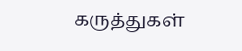கருத்துகள்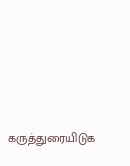கருத்துரையிடுக